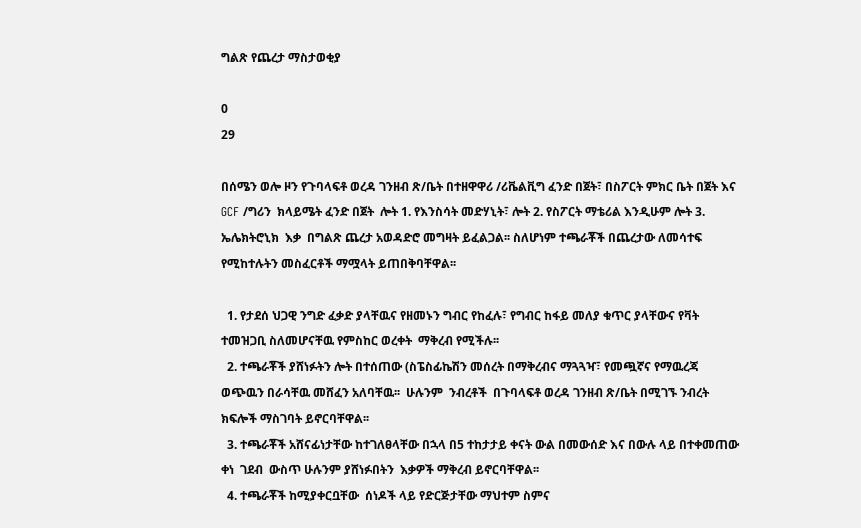ግልጽ የጨረታ ማስታወቂያ

0
29

በሰሜን ወሎ ዞን የጉባላፍቶ ወረዳ ገንዘብ ጽ/ቤት በተዘዋዋሪ /ሪቬልቪግ ፈንድ በጀት፣ በስፖርት ምክር ቤት በጀት እና GCF /ግሪን  ክላይሜት ፈንድ በጀት  ሎት 1. የእንስሳት መድሃኒት፣ ሎት 2. የስፖርት ማቴሪል እንዲሁም ሎት 3. ኤሌክትሮኒክ  እቃ  በግልጽ ጨረታ አወዳድሮ መግዛት ይፈልጋል፡፡ ስለሆነም ተጫራቾች በጨረታው ለመሳተፍ የሚከተሉትን መስፈርቶች ማሟላት ይጠበቅባቸዋል፡፡

  1. የታደሰ ህጋዊ ንግድ ፈቃድ ያላቸዉና የዘመኑን ግብር የከፈሉ፣ የግብር ከፋይ መለያ ቁጥር ያላቸውና የቫት ተመዝጋቢ ስለመሆናቸዉ የምስከር ወረቀት  ማቅረብ የሚችሉ፡፡
  2. ተጫራቾች ያሸነፉትን ሎት በተሰጠው (ስፔስፊኬሽን መሰረት በማቅረብና ማጓጓዣ፣ የመጯኛና የማዉረጃ ወጭዉን በራሳቸዉ መሸፈን አለባቸዉ፡፡  ሁሉንም  ንብረቶች  በጉባላፍቶ ወረዳ ገንዘብ ጽ/ቤት በሚገኙ ንብረት ክፍሎች ማስገባት ይኖርባቸዋል፡፡
  3. ተጫራቾች አሸናፊነታቸው ከተገለፀላቸው በኋላ በ5 ተከታታይ ቀናት ውል በመውሰድ እና በውሉ ላይ በተቀመጠው ቀነ  ገደብ  ውስጥ ሁሉንም ያሸነፉበትን  እቃዎች ማቅረብ ይኖርባቸዋል፡፡
  4. ተጫራቾች ከሚያቀርቧቸው  ሰነዶች ላይ የድርጅታቸው ማህተም ስምና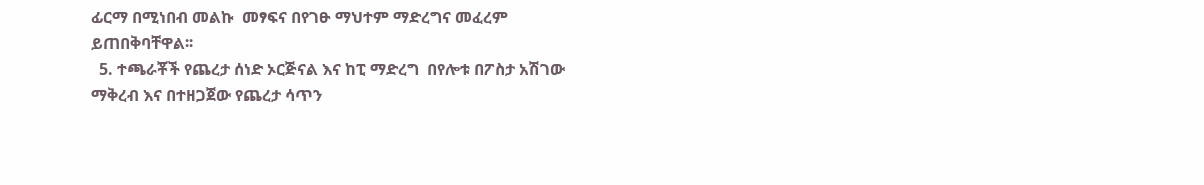ፊርማ በሚነበብ መልኩ  መፃፍና በየገፁ ማህተም ማድረግና መፈረም ይጠበቅባቸዋል፡፡
  5. ተጫራቾች የጨረታ ሰነድ ኦርጅናል እና ከፒ ማድረግ  በየሎቱ በፖስታ አሽገው ማቅረብ እና በተዘጋጀው የጨረታ ሳጥን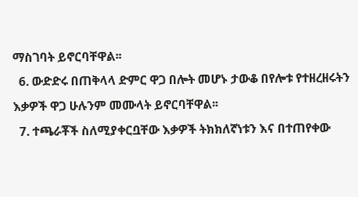ማስገባት ይኖርባቸዋል፡፡
  6. ውድድሩ በጠቅላላ ድምር ዋጋ በሎት መሆኑ ታውቆ በየሎቱ የተዘረዘሩትን እቃዎች ዋጋ ሁሉንም መሙላት ይኖርባቸዋል፡፡
  7. ተጫራቾች ስለሚያቀርቧቸው እቃዎች ትክክለኛነቱን እና በተጠየቀው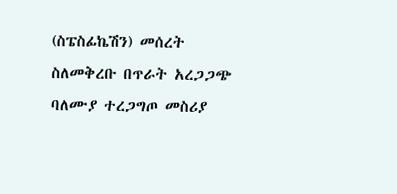(ስፔስፊኬሽን) መሰረት ስለመቅረቡ በጥራት አረጋጋጭ ባለሙያ ተረጋግጦ መስሪያ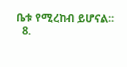ቤቱ የሚረከብ ይሆናል፡፡
  8.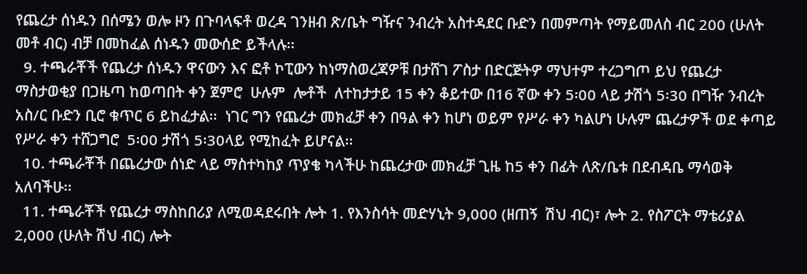የጨረታ ሰነዱን በሰሜን ወሎ ዞን በጉባላፍቶ ወረዳ ገንዘብ ጽ/ቤት ግዥና ንብረት አስተዳደር ቡድን በመምጣት የማይመለስ ብር 200 (ሁለት መቶ ብር) ብቻ በመከፈል ሰነዱን መውሰድ ይችላሉ፡፡
  9. ተጫራቾች የጨረታ ሰነዱን ዋናውን እና ፎቶ ኮፒውን ከነማስወረጃዎቹ በታሸገ ፖስታ በድርጅትዎ ማህተም ተረጋግጦ ይህ የጨረታ  ማስታወቂያ በጋዜጣ ከወጣበት ቀን ጀምሮ  ሁሉም  ሎቶች  ለተከታታይ 15 ቀን ቆይተው በ16 ኛው ቀን 5፡00 ላይ ታሽጎ 5፡30 በግዥ ንብረት አስ/ር ቡድን ቢሮ ቁጥር 6 ይከፈታል፡፡  ነገር ግን የጨረታ መክፈቻ ቀን በዓል ቀን ከሆነ ወይም የሥራ ቀን ካልሆነ ሁሉም ጨረታዎች ወደ ቀጣይ የሥራ ቀን ተሸጋግሮ  5፡00 ታሽጎ 5፡30ላይ የሚከፈት ይሆናል፡፡
  10. ተጫራቾች በጨረታው ሰነድ ላይ ማስተካከያ ጥያቄ ካላችሁ ከጨረታው መክፈቻ ጊዜ ከ5 ቀን በፊት ለጽ/ቤቱ በደብዳቤ ማሳወቅ አለባችሁ፡፡
  11. ተጫራቾች የጨረታ ማስከበሪያ ለሚወዳደሩበት ሎት 1. የእንስሳት መድሃኒት 9,000 (ዘጠኝ  ሽህ ብር)፣ ሎት 2. የስፖርት ማቴሪያል 2,000 (ሁለት ሽህ ብር) ሎት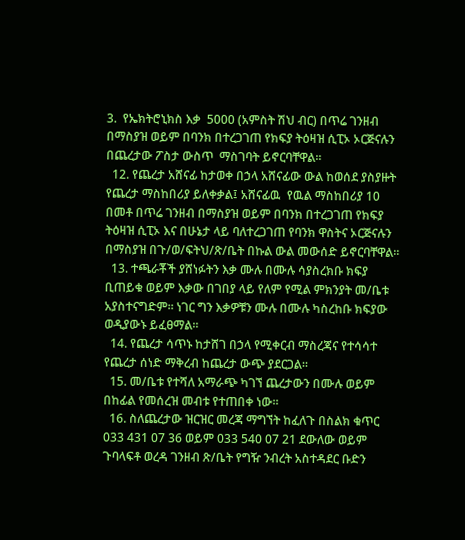3.  የኤክትሮኒክስ እቃ  5000 (አምስት ሽህ ብር) በጥሬ ገንዘብ በማስያዝ ወይም በባንክ በተረጋገጠ የክፍያ ትዕዛዝ ሲፒኦ ኦርጅናሉን በጨረታው ፖስታ ውስጥ  ማስገባት ይኖርባቸዋል፡፡
  12. የጨረታ አሸናፊ ከታወቀ በኃላ አሸናፊው ውል ከወሰደ ያስያዙት የጨረታ ማስከበሪያ ይለቀቃል፤ አሸናፊዉ  የዉል ማስከበሪያ 10 በመቶ በጥሬ ገንዘብ በማስያዝ ወይም በባንክ በተረጋገጠ የክፍያ ትዕዛዝ ሲፒኦ እና በሁኔታ ላይ ባለተረጋገጠ የባንክ ዋስትና ኦርጅናሉን በማስያዝ በጉ/ወ/ፍትህ/ጽ/ቤት በኩል ውል መውሰድ ይኖርባቸዋል፡፡
  13. ተጫራቾች ያሸነፉትን እቃ ሙሉ በሙሉ ሳያስረክቡ ክፍያ ቢጠይቁ ወይም እቃው በገበያ ላይ የለም የሚል ምክንያት መ/ቤቱ አያስተናግድም፡፡ ነገር ግን እቃዎቹን ሙሉ በሙሉ ካስረከቡ ክፍያው ወዲያውኑ ይፈፀማል፡፡
  14. የጨረታ ሳጥኑ ከታሸገ በኃላ የሚቀርብ ማስረጃና የተሳሳተ የጨረታ ሰነድ ማቅረብ ከጨረታ ውጭ ያደርጋል፡፡
  15. መ/ቤቱ የተሻለ አማራጭ ካገኘ ጨረታውን በሙሉ ወይም በከፊል የመሰረዝ መብቱ የተጠበቀ ነው፡፡
  16. ስለጨረታው ዝርዝር መረጃ ማግኘት ከፈለጉ በስልክ ቁጥር 033 431 07 36 ወይም 033 540 07 21 ደውለው ወይም ጉባላፍቶ ወረዳ ገንዘብ ጽ/ቤት የግዥ ንብረት አስተዳደር ቡድን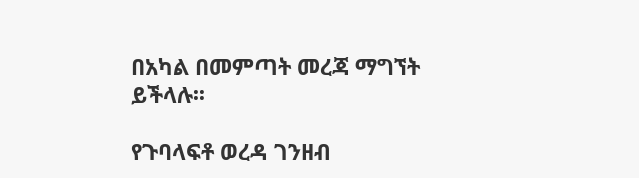በአካል በመምጣት መረጃ ማግኘት ይችላሉ፡፡

የጉባላፍቶ ወረዳ ገንዘብ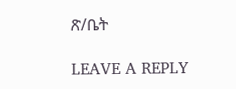ጽ/ቤት

LEAVE A REPLY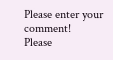Please enter your comment!
Please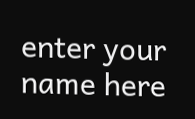enter your name here